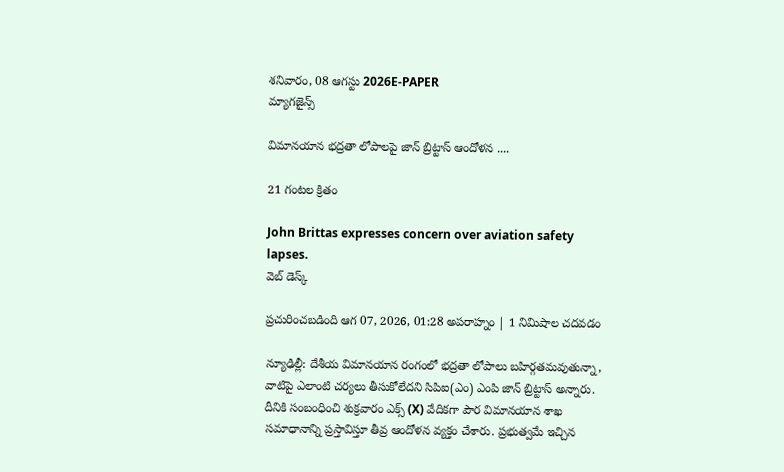శనివారం, 08 ఆగస్టు 2026E-PAPER
మ్యాగజైన్స్

విమానయాన భద్రతా లోపాలపై జాన్ బ్రిట్టాస్ ఆందోళన ....

21 గంటల క్రితం

John Brittas expresses concern over aviation safety lapses.
వెబ్ డెస్క్

ప్రచురించబడింది ఆగ 07, 2026, 01:28 అపరాహ్నం | 1 నిమిషాల చదవడం

న్యూఢిల్లీ: దేశీయ విమానయాన రంగంలో భద్రతా లోపాలు బహిర్గతమవుతున్నా, వాటిపై ఎలాంటి చర్యలు తీసుకోలేదని సిపిఐ(ఎం) ఎంపి జాన్ బ్రిట్టాస్ అన్నారు. దీనికి సంబంధించి శుక్రవారం ఎక్స్ (X) వేదికగా పౌర విమానయాన శాఖ సమాధానాన్ని ప్రస్తావిస్తూ తీవ్ర ఆందోళన వ్యక్తం చేశారు. ప్రభుత్వమే ఇచ్చిన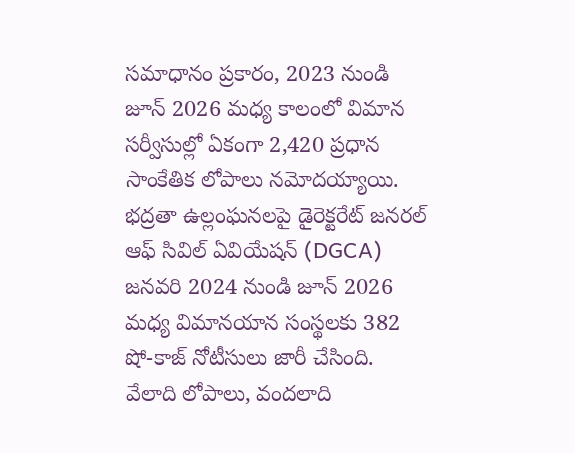సమాధానం ప్రకారం, 2023 నుండి జూన్ 2026 మధ్య కాలంలో విమాన సర్వీసుల్లో ఏకంగా 2,420 ప్రధాన సాంకేతిక లోపాలు నమోదయ్యాయి. భద్రతా ఉల్లంఘనలపై డైరెక్టరేట్ జనరల్ ఆఫ్ సివిల్ ఏవియేషన్ (DGCA) జనవరి 2024 నుండి జూన్ 2026 మధ్య విమానయాన సంస్థలకు 382 షో-కాజ్ నోటీసులు జారీ చేసింది. వేలాది లోపాలు, వందలాది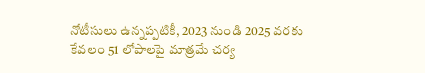నోటీసులు ఉన్నప్పటికీ, 2023 నుండి 2025 వరకు కేవలం 51 లోపాలపై మాత్రమే చర్య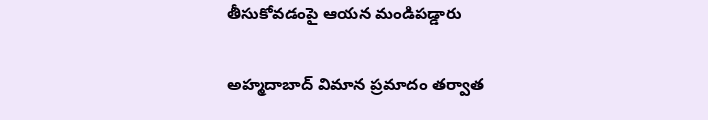తీసుకోవడంపై ఆయన మండిపడ్డారు

అహ్మదాబాద్ విమాన ప్రమాదం తర్వాత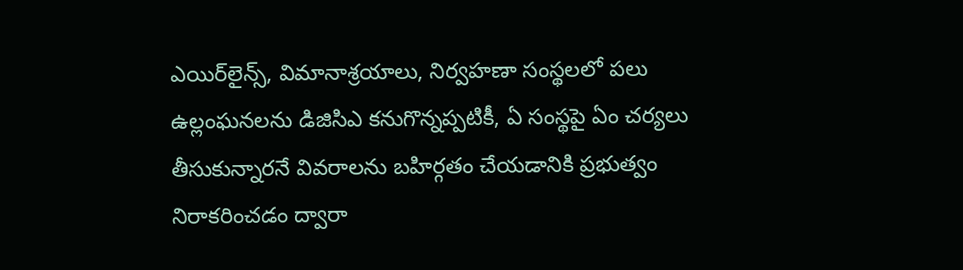ఎయిర్‌లైన్స్, విమానాశ్రయాలు, నిర్వహణా సంస్థలలో పలు ఉల్లంఘనలను డిజిసిఎ కనుగొన్నప్పటికీ, ఏ సంస్థపై ఏం చర్యలు తీసుకున్నారనే వివరాలను బహిర్గతం చేయడానికి ప్రభుత్వం నిరాకరించడం ద్వారా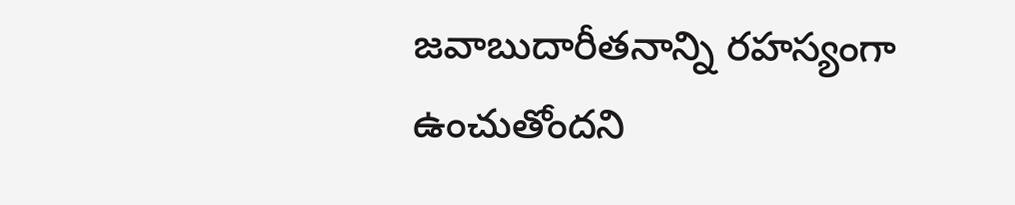జవాబుదారీతనాన్ని రహస్యంగా ఉంచుతోందని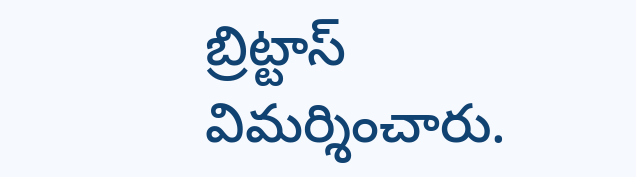బ్రిట్టాస్ విమర్శించారు.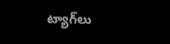ట్యాగ్‌లు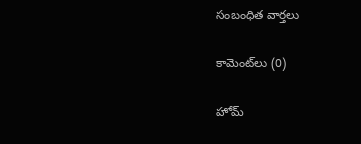సంబంధిత వార్తలు

కామెంట్‌లు (0)

హోమ్